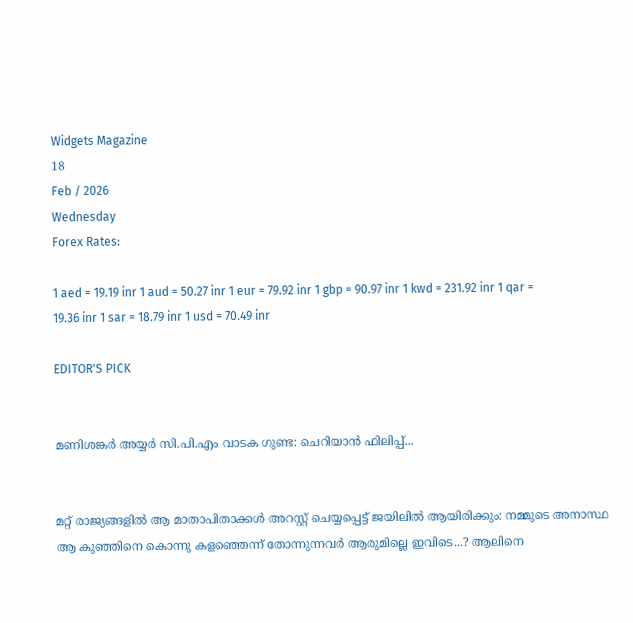Widgets Magazine
18
Feb / 2026
Wednesday
Forex Rates:

1 aed = 19.19 inr 1 aud = 50.27 inr 1 eur = 79.92 inr 1 gbp = 90.97 inr 1 kwd = 231.92 inr 1 qar = 19.36 inr 1 sar = 18.79 inr 1 usd = 70.49 inr

EDITOR'S PICK


മണിശങ്കർ അയ്യർ സി.പി.എം വാടക ഗുണ്ട: ചെറിയാൻ ഫിലിപ്പ്...


മറ്റ് രാജ്യങ്ങളിൽ ആ മാതാപിതാക്കള്‍ അറസ്റ്റ് ചെയ്യപ്പെട്ട് ജയിലിൽ ആയിരിക്കും: നമ്മുടെ അനാസ്ഥ ആ കുഞ്ഞിനെ കൊന്നു കളഞ്ഞെന്ന് തോന്നുന്നവർ ആരുമില്ലെ ഇവിടെ...? ആലിനെ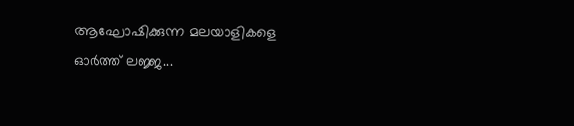ആഘോഷിക്കുന്ന മലയാളികളെ ഓർത്ത് ലജ്ജ...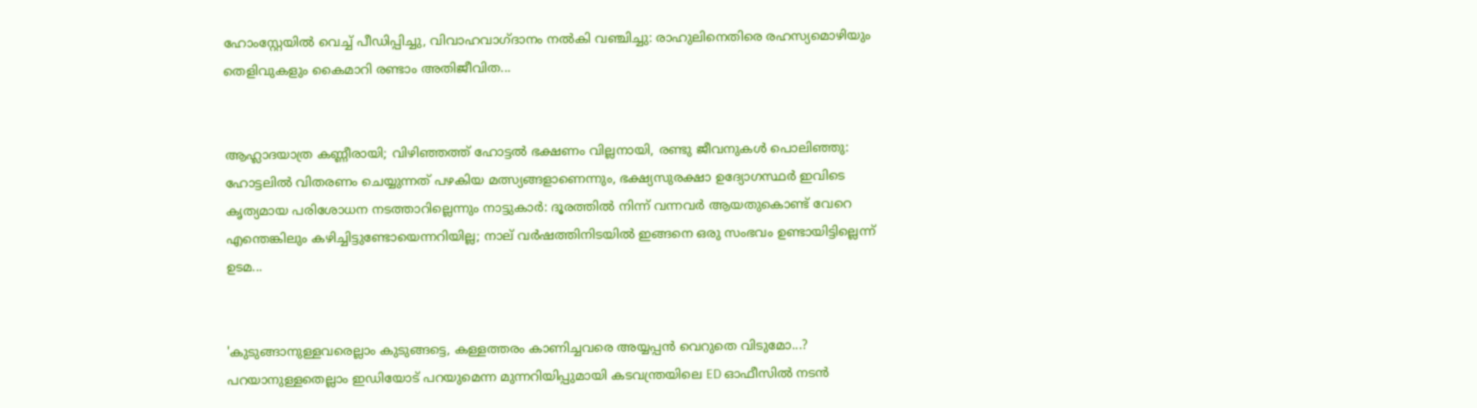ഹോംസ്റ്റേയിൽ വെച്ച് പീഡിപ്പിച്ചു, വിവാഹവാഗ്ദാനം നൽകി വഞ്ചിച്ചു: രാഹുലിനെതിരെ രഹസ്യമൊഴിയും തെളിവുകളും കൈമാറി രണ്ടാം അതിജീവിത...


ആഹ്ലാദയാത്ര കണ്ണീരായി; വിഴിഞ്ഞത്ത് ഹോട്ടൽ ഭക്ഷണം വില്ലനായി, രണ്ടു ജീവനുകൾ പൊലിഞ്ഞു: ഹോട്ടലിൽ വിതരണം ചെയ്യുന്നത് പഴകിയ മത്സ്യങ്ങളാണെന്നും, ഭക്ഷ്യസുരക്ഷാ ഉദ്യോഗസ്ഥർ ഇവിടെ കൃത്യമായ പരിശോധന നടത്താറില്ലെന്നും നാട്ടുകാർ: ദൂരത്തില്‍ നിന്ന് വന്നവര്‍ ആയതുകൊണ്ട് വേറെ എന്തെങ്കിലും കഴിച്ചിട്ടുണ്ടോയെന്നറിയില്ല; നാല് വര്‍ഷത്തിനിടയില്‍ ഇങ്ങനെ ഒരു സംഭവം ഉണ്ടായിട്ടില്ലെന്ന് ഉടമ...


'കുടുങ്ങാനുള്ളവരെല്ലാം കുടുങ്ങട്ടെ, കള്ളത്തരം കാണിച്ചവരെ അയ്യപ്പൻ വെറുതെ വിടുമോ...? പറയാനുള്ളതെല്ലാം ഇഡിയോട് പറയുമെന്ന മുന്നറിയിപ്പുമായി കടവന്ത്രയിലെ ED ഓഫീസിൽ നടൻ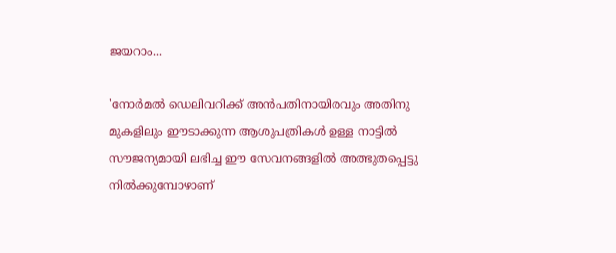ജയറാം...

'നോര്‍മല്‍ ഡെലിവറിക്ക് അന്‍പതിനായിരവും അതിനു മുകളിലും ഈടാക്കുന്ന ആശുപത്രികള്‍ ഉള്ള നാട്ടില്‍ സൗജന്യമായി ലഭിച്ച ഈ സേവനങ്ങളില്‍ അത്ഭുതപ്പെട്ടു നില്‍ക്കുമ്പോഴാണ്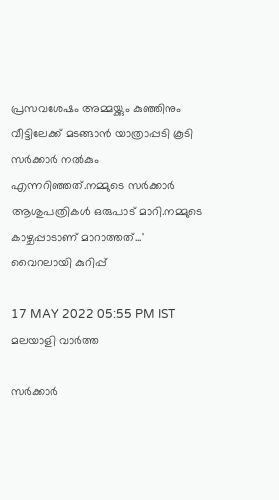പ്രസവശേഷം അമ്മയ്ക്കും കുഞ്ഞിനും വീട്ടിലേക്ക് മടങ്ങാന്‍ യാത്രാപ്പടി കൂടി സര്‍ക്കാര്‍ നല്‍കും എന്നറിഞ്ഞത്.നമ്മുടെ സര്‍ക്കാര്‍ ആശുപത്രികള്‍ ഒരുപാട് മാറി.നമ്മുടെ കാഴ്ചപ്പാടാണ് മാറാത്തത്...' വൈറലായി കുറിപ്പ്

17 MAY 2022 05:55 PM IST
മലയാളി വാര്‍ത്ത

സർക്കാർ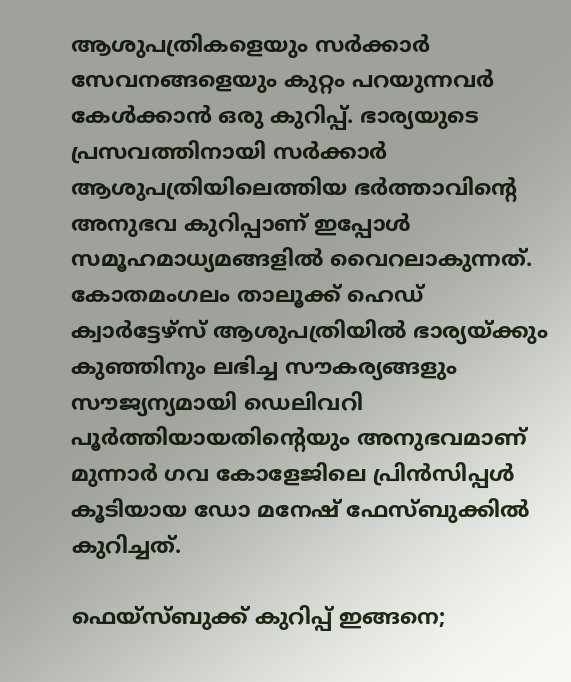ആശുപത്രികളെയും സർക്കാർ സേവനങ്ങളെയും കുറ്റം പറയുന്നവർ കേൾക്കാൻ ഒരു കുറിപ്പ്. ഭാര്യയുടെ പ്രസവത്തിനായി സര്‍ക്കാര്‍ ആശുപത്രിയിലെത്തിയ ഭര്‍ത്താവിന്റെ അനുഭവ കുറിപ്പാണ് ഇപ്പോൾ സമൂഹമാധ്യമങ്ങളിൽ വൈറലാകുന്നത്. കോതമംഗലം താലൂക്ക് ഹെഡ് ക്വാര്‍ട്ടേഴ്സ് ആശുപത്രിയില്‍ ഭാര്യയ്ക്കും കുഞ്ഞിനും ലഭിച്ച സൗകര്യങ്ങളും സൗജ്യന്യമായി ഡെലിവറി പൂര്‍ത്തിയായതിന്റെയും അനുഭവമാണ് മുന്നാര്‍ ഗവ കോളേജിലെ പ്രിന്‍സിപ്പള്‍ കൂടിയായ ഡോ മനേഷ് ഫേസ്ബുക്കിൽ കുറിച്ചത്.

ഫെയ്സ്ബുക്ക് കുറിപ്പ് ഇങ്ങനെ;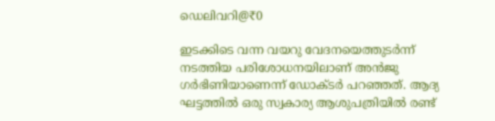ഡെലിവറി@₹0

ഇടക്കിടെ വന്ന വയറു വേദനയെത്തുടര്‍ന്ന് നടത്തിയ പരിശോധനയിലാണ് അന്‍ജു ഗര്‍ഭിണിയാണെന്ന് ഡോക്ടര്‍ പറഞ്ഞത്. ആദ്യ ഘട്ടത്തില്‍ ഒരു സ്വകാര്യ ആശുപത്രിയില്‍ രണ്ട്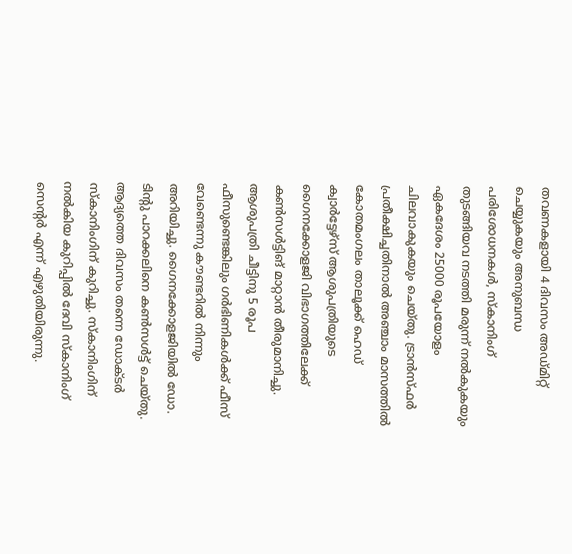തവണകളായി 4 ദിവസം അഡ്മിറ്റ് ചെയ്യുകയും അനുബന്ധ പരിശോധനകള്‍, സ്കാനിംഗ് തുടങ്ങിയവ നടത്തി മരുന്ന് നല്‍കുകയും ഏകദേശം 25000 രൂപയോളം ചിലവാകുകയും ചെയ്തു. ട്രാന്‍സ്‌ഫര്‍ പ്രതീക്ഷിച്ചതിനാല്‍ അഞ്ചാം മാസത്തില്‍ കോതമംഗലം താലൂക്ക് ഹെഡ് ക്വാര്‍ട്ടേഴ്സ് ആശുപത്രിയുടെ ഗൈനക്കോളജി വിഭാഗത്തിലേക്ക് കണ്‍സള്‍ട്ടിങ് മാറ്റാന്‍ തീരുമാനിച്ചു. ആശുപത്രി ചീട്ടിനു 5 രൂപ ഫീസുണ്ടെങ്കിലും ഗര്‍ഭിണികള്‍ക്ക് ഫീസ് വേണ്ടെന്നു കൗണ്ടറില്‍ നിന്നും അറിയിച്ചു. ഗൈനക്കോളജിയില്‍ ഡോ. ടിന്റു പാറക്കലിനെ കണ്‍സള്‍ട്ട് ചെയ്തു. ആദ്യത്തെ ദിവസം തന്നെ ഡോക്ടര്‍ സ്കാനിംഗിന് കുറിച്ചു. സ്കാനിംഗിന് നല്‍കിയ കുറിപ്പില്‍ ദേവി സ്കാനിംഗ് സെന്റര്‍ എന്ന് എഴുതിയിരുന്നു.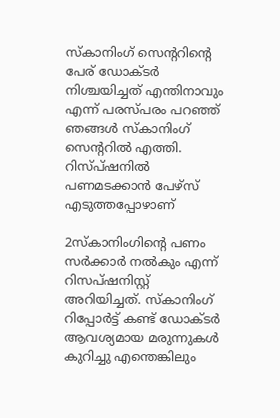സ്കാനിംഗ് സെന്ററിന്റെ പേര് ഡോക്ടര്‍ നിശ്ചയിച്ചത് എന്തിനാവും എന്ന് പരസ്പരം പറഞ്ഞ് ഞങ്ങള്‍ സ്കാനിംഗ് സെന്ററില്‍ എത്തി. റിസ്പ്ഷനില്‍ പണമടക്കാന്‍ പേഴ്സ് എടുത്തപ്പോഴാണ്

2സ്കാനിംഗിന്റെ പണം സര്‍ക്കാര്‍ നല്‍കും എന്ന് റിസപ്ഷനിസ്റ്റ് അറിയിച്ചത്. സ്കാനിംഗ് റിപ്പോര്‍ട്ട് കണ്ട് ഡോക്ടര്‍ ആവശ്യമായ മരുന്നുകള്‍ കുറിച്ചു എന്തെങ്കിലും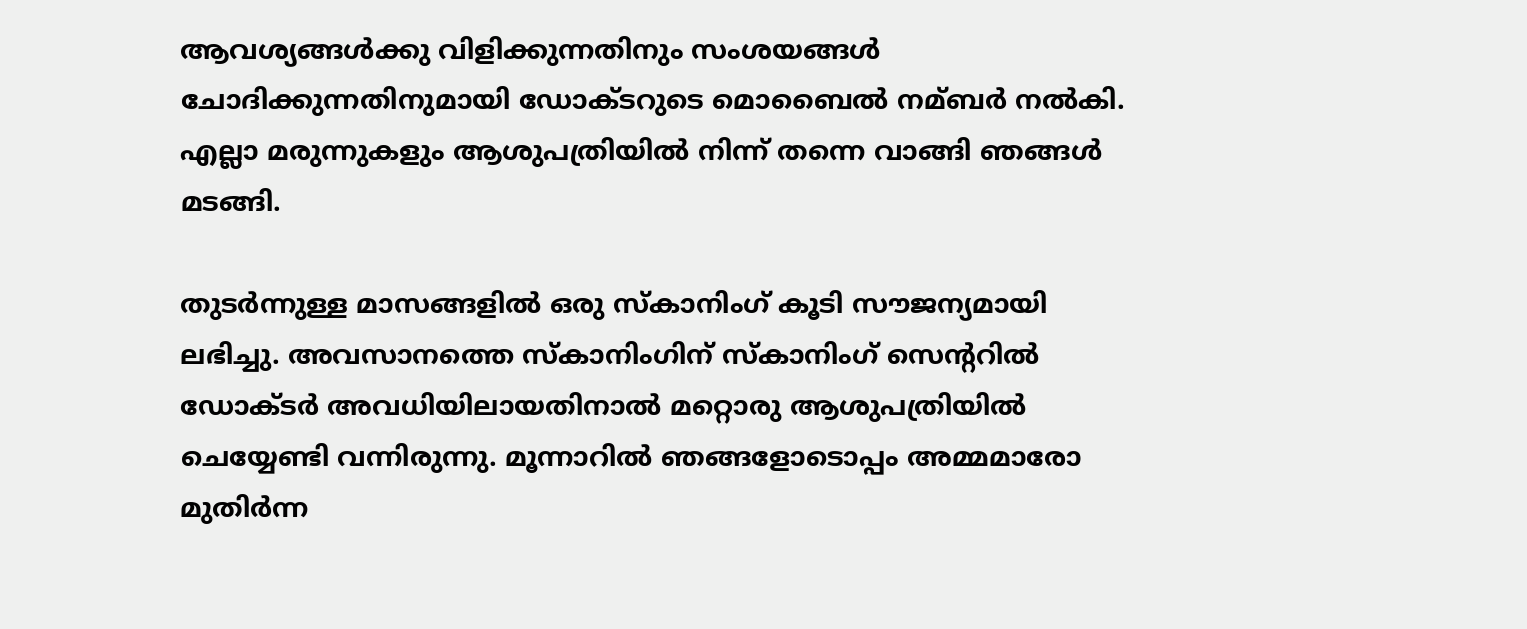ആവശ്യങ്ങള്‍ക്കു വിളിക്കുന്നതിനും സംശയങ്ങള്‍ ചോദിക്കുന്നതിനുമായി ഡോക്ടറുടെ മൊബൈല്‍ നമ്ബര്‍ നല്‍കി. എല്ലാ മരുന്നുകളും ആശുപത്രിയില്‍ നിന്ന് തന്നെ വാങ്ങി ഞങ്ങള്‍ മടങ്ങി.

തുടര്‍ന്നുള്ള മാസങ്ങളില്‍ ഒരു സ്കാനിംഗ് കൂടി സൗജന്യമായി ലഭിച്ചു. അവസാനത്തെ സ്കാനിംഗിന് സ്കാനിംഗ് സെന്ററില്‍ ഡോക്ടര്‍ അവധിയിലായതിനാല്‍ മറ്റൊരു ആശുപത്രിയില്‍ ചെയ്യേണ്ടി വന്നിരുന്നു. മൂന്നാറില്‍ ഞങ്ങളോടൊപ്പം അമ്മമാരോ മുതിര്‍ന്ന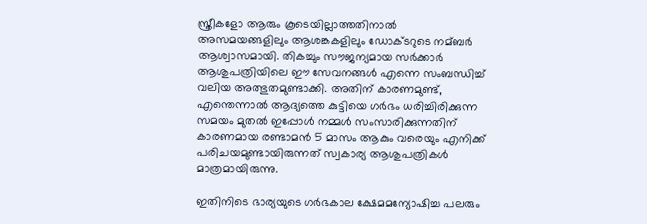സ്ത്രീകളോ ആരും കൂടെയില്ലാത്തതിനാല്‍ അസമയങ്ങളിലും ആശങ്കകളിലും ഡോക്ടറുടെ നമ്ബര്‍ ആശ്വാസമായി. തികച്ചും സൗജന്യമായ സര്‍ക്കാര്‍ ആശുപത്രിയിലെ ഈ സേവനങ്ങള്‍ എന്നെ സംബന്ധിച്ച്‌ വലിയ അത്ഭുതമുണ്ടാക്കി. അതിന് കാരണമുണ്ട്, എന്തെന്നാല്‍ ആദ്യത്തെ കുട്ടിയെ ഗര്‍ഭം ധരിച്ചിരിക്കുന്ന സമയം മുതല്‍ ഇപ്പോള്‍ നമ്മള്‍ സംസാരിക്കുന്നതിന് കാരണമായ രണ്ടാമന്‍ 5 മാസം ആകും വരെയും എനിക്ക് പരിചയമുണ്ടായിരുന്നത് സ്വകാര്യ ആശുപത്രികള്‍ മാത്രമായിരുന്നു.

ഇതിനിടെ ഭാര്യയുടെ ഗര്‍ഭകാല ക്ഷേമമന്യോഷിച്ച പലരും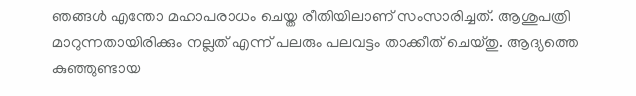ഞങ്ങള്‍ എന്തോ മഹാപരാധം ചെയ്ത രീതിയിലാണ് സംസാരിച്ചത്. ആശുപത്രി മാറുന്നതായിരിക്കും നല്ലത് എന്ന് പലരും പലവട്ടം താക്കീത് ചെയ്തു. ആദ്യത്തെ കുഞ്ഞുണ്ടായ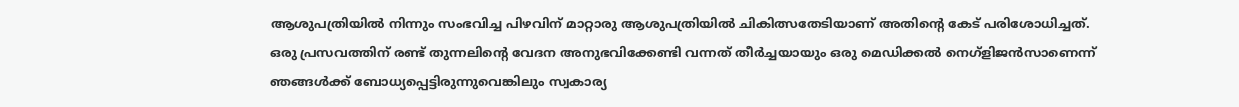ആശുപത്രിയില്‍ നിന്നും സംഭവിച്ച പിഴവിന് മാറ്റാരു ആശുപത്രിയില്‍ ചികിത്സതേടിയാണ് അതിന്റെ കേട് പരിശോധിച്ചത്. ഒരു പ്രസവത്തിന് രണ്ട് തുന്നലിന്റെ വേദന അനുഭവിക്കേണ്ടി വന്നത് തീര്‍ച്ചയായും ഒരു മെഡിക്കല്‍ നെഗ്ളിജന്‍സാണെന്ന് ഞങ്ങള്‍ക്ക് ബോധ്യപ്പെട്ടിരുന്നുവെങ്കിലും സ്വകാര്യ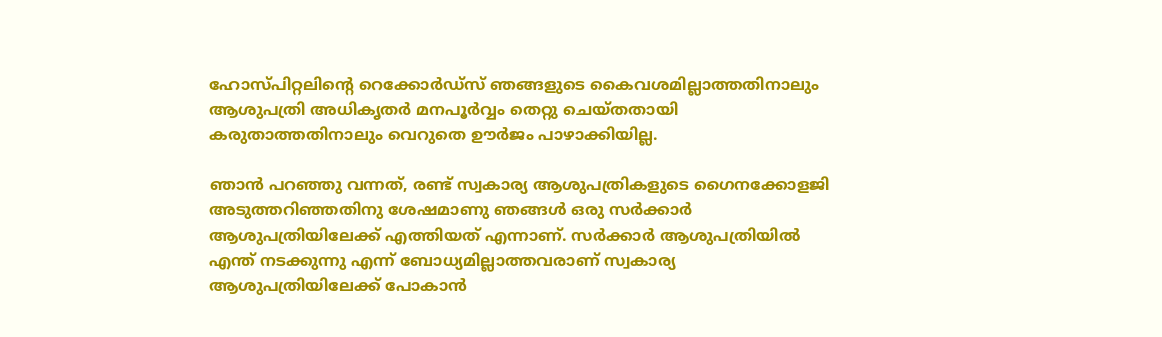ഹോസ്പിറ്റലിന്റെ റെക്കോര്‍ഡ്സ് ഞങ്ങളുടെ കൈവശമില്ലാത്തതിനാലും ആശുപത്രി അധികൃതര്‍ മനപൂര്‍വ്വം തെറ്റു ചെയ്തതായി കരുതാത്തതിനാലും വെറുതെ ഊര്‍ജം പാഴാക്കിയില്ല.

ഞാന്‍ പറഞ്ഞു വന്നത്, രണ്ട് സ്വകാര്യ ആശുപത്രികളുടെ ഗൈനക്കോളജി അടുത്തറിഞ്ഞതിനു ശേഷമാണു ഞങ്ങള്‍ ഒരു സര്‍ക്കാര്‍ ആശുപത്രിയിലേക്ക് എത്തിയത് എന്നാണ്. സര്‍ക്കാര്‍ ആശുപത്രിയില്‍ എന്ത് നടക്കുന്നു എന്ന് ബോധ്യമില്ലാത്തവരാണ് സ്വകാര്യ ആശുപത്രിയിലേക്ക് പോകാന്‍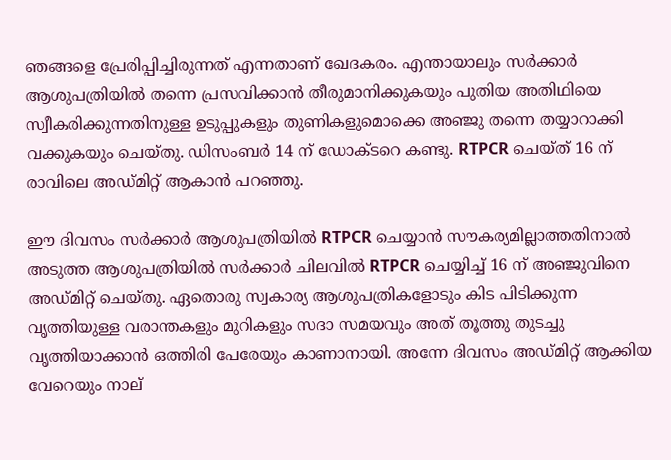ഞങ്ങളെ പ്രേരിപ്പിച്ചിരുന്നത് എന്നതാണ് ഖേദകരം. എന്തായാലും സര്‍ക്കാര്‍ ആശുപത്രിയില്‍ തന്നെ പ്രസവിക്കാന്‍ തീരുമാനിക്കുകയും പുതിയ അതിഥിയെ സ്വീകരിക്കുന്നതിനുള്ള ഉടുപ്പുകളും തുണികളുമൊക്കെ അഞ്ജു തന്നെ തയ്യാറാക്കി വക്കുകയും ചെയ്തു. ഡിസംബര്‍ 14 ന് ഡോക്ടറെ കണ്ടു. RTPCR ചെയ്ത് 16 ന് രാവിലെ അഡ്മിറ്റ് ആകാന്‍ പറഞ്ഞു.

ഈ ദിവസം സര്‍ക്കാര്‍ ആശുപത്രിയില്‍ RTPCR ചെയ്യാന്‍ സൗകര്യമില്ലാത്തതിനാല്‍ അടുത്ത ആശുപത്രിയില്‍ സര്‍ക്കാര്‍ ചിലവില്‍ RTPCR ചെയ്യിച്ച്‌ 16 ന് അഞ്ജുവിനെ അഡ്മിറ്റ് ചെയ്തു. ഏതൊരു സ്വകാര്യ ആശുപത്രികളോടും കിട പിടിക്കുന്ന വൃത്തിയുള്ള വരാന്തകളും മുറികളും സദാ സമയവും അത് തൂത്തു തുടച്ചു വൃത്തിയാക്കാന്‍ ഒത്തിരി പേരേയും കാണാനായി. അന്നേ ദിവസം അഡ്മിറ്റ് ആക്കിയ വേറെയും നാല്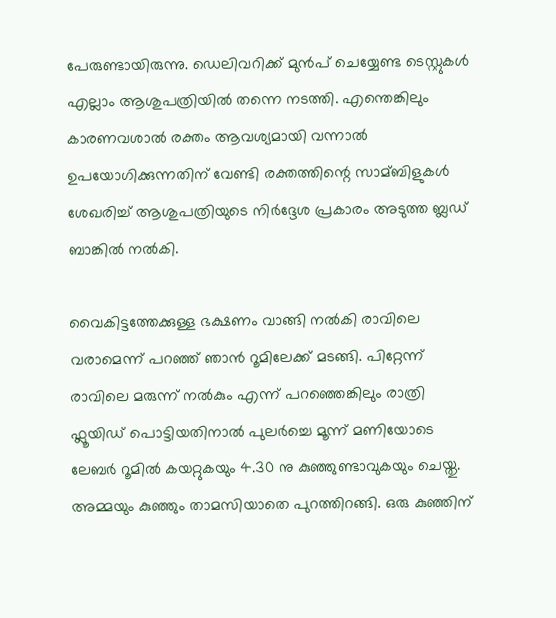പേരുണ്ടായിരുന്നു. ഡെലിവറിക്ക് മുന്‍പ് ചെയ്യേണ്ട ടെസ്റ്റുകള്‍ എല്ലാം ആശുപത്രിയില്‍ തന്നെ നടത്തി. എന്തെങ്കിലും കാരണവശാല്‍ രക്തം ആവശ്യമായി വന്നാല്‍ ഉപയോഗിക്കുന്നതിന് വേണ്ടി രക്തത്തിന്റെ സാമ്ബിളുകള്‍ ശേഖരിച്ച്‌ ആശുപത്രിയുടെ നിര്‍ദ്ദേശ പ്രകാരം അടുത്ത ബ്ലഡ് ബാങ്കില്‍ നല്‍കി.

വൈകിട്ടത്തേക്കുള്ള ഭക്ഷണം വാങ്ങി നല്‍കി രാവിലെ വരാമെന്ന് പറഞ്ഞ് ഞാന്‍ റൂമിലേക്ക് മടങ്ങി. പിറ്റേന്ന് രാവിലെ മരുന്ന് നല്‍കും എന്ന് പറഞ്ഞെങ്കിലും രാത്രി ഫ്ലൂയിഡ് പൊട്ടിയതിനാല്‍ പുലര്‍ച്ചെ മൂന്ന് മണിയോടെ ലേബര്‍ റൂമില്‍ കയറ്റുകയും 4.30 നു കുഞ്ഞുണ്ടാവുകയും ചെയ്തു. അമ്മയും കുഞ്ഞും താമസിയാതെ പുറത്തിറങ്ങി. ഒരു കുഞ്ഞിന്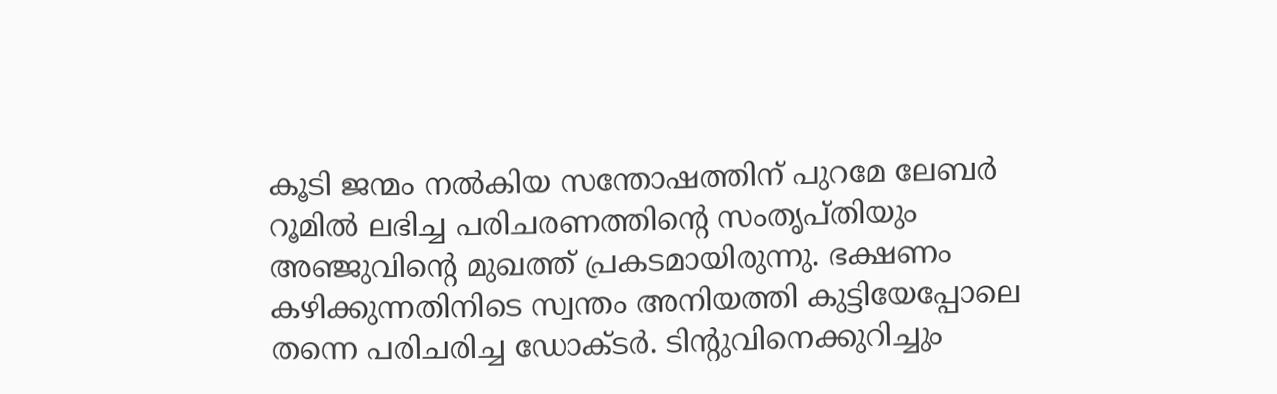കൂടി ജന്മം നല്‍കിയ സന്തോഷത്തിന് പുറമേ ലേബര്‍ റൂമില്‍ ലഭിച്ച പരിചരണത്തിന്റെ സംതൃപ്തിയും അഞ്ജുവിന്റെ മുഖത്ത് പ്രകടമായിരുന്നു. ഭക്ഷണം കഴിക്കുന്നതിനിടെ സ്വന്തം അനിയത്തി കുട്ടിയേപ്പോലെ തന്നെ പരിചരിച്ച ഡോക്ടര്‍. ടിന്റുവിനെക്കുറിച്ചും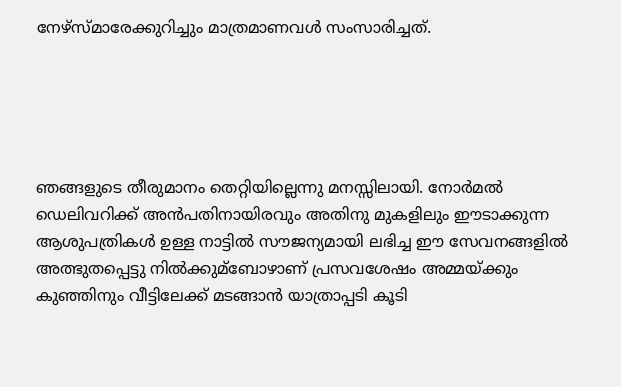നേഴ്സ്മാരേക്കുറിച്ചും മാത്രമാണവള്‍ സംസാരിച്ചത്.





ഞങ്ങളുടെ തീരുമാനം തെറ്റിയില്ലെന്നു മനസ്സിലായി. നോര്‍മല്‍ ഡെലിവറിക്ക് അന്‍പതിനായിരവും അതിനു മുകളിലും ഈടാക്കുന്ന ആശുപത്രികള്‍ ഉള്ള നാട്ടില്‍ സൗജന്യമായി ലഭിച്ച ഈ സേവനങ്ങളില്‍ അത്ഭുതപ്പെട്ടു നില്‍ക്കുമ്ബോഴാണ് പ്രസവശേഷം അമ്മയ്ക്കും കുഞ്ഞിനും വീട്ടിലേക്ക് മടങ്ങാന്‍ യാത്രാപ്പടി കൂടി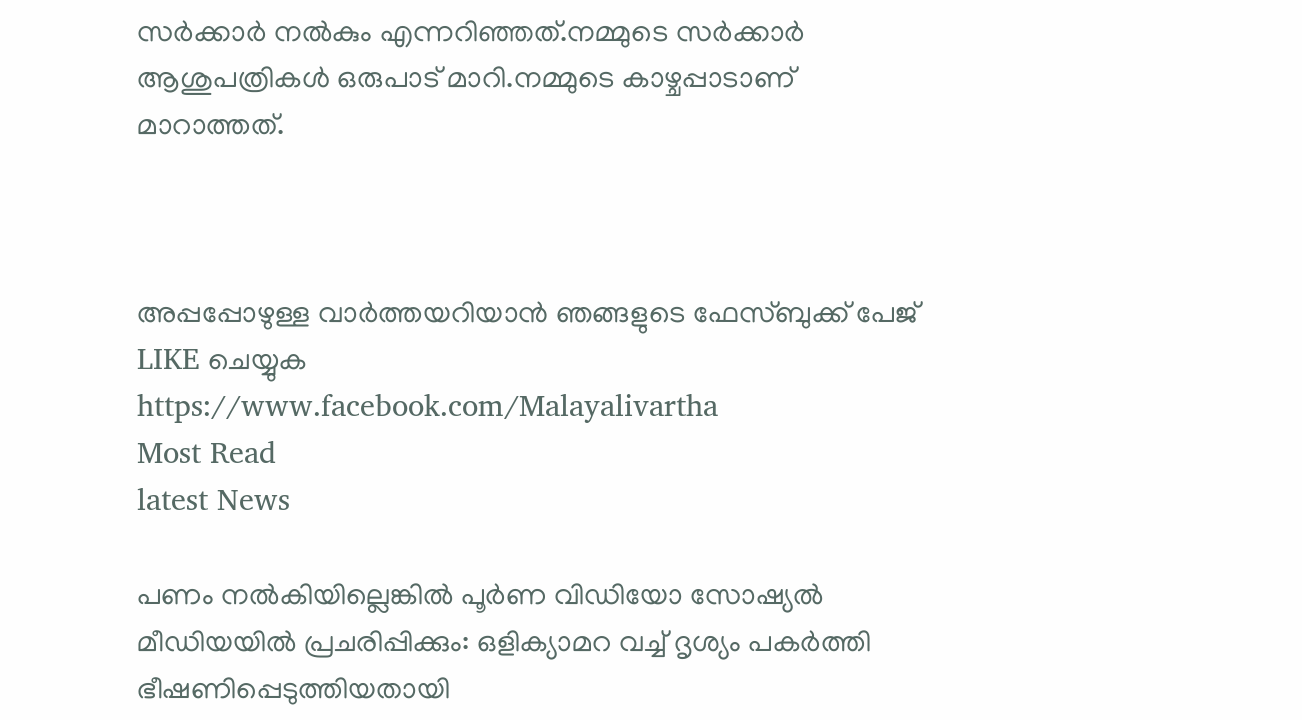സര്‍ക്കാര്‍ നല്‍കും എന്നറിഞ്ഞത്.നമ്മുടെ സര്‍ക്കാര്‍ ആശുപത്രികള്‍ ഒരുപാട് മാറി.നമ്മുടെ കാഴ്ചപ്പാടാണ് മാറാത്തത്.



അപ്പപ്പോഴുള്ള വാര്‍ത്തയറിയാന്‍ ഞങ്ങളുടെ ഫേസ്‌ബുക്ക്‌ പേജ് LIKE ചെയ്യുക
https://www.facebook.com/Malayalivartha
Most Read
latest News

പണം നല്‍കിയില്ലെങ്കില്‍ പൂര്‍ണ വിഡിയോ സോഷ്യല്‍ മീഡിയയില്‍ പ്രചരിപ്പിക്കും: ഒളിക്യാമറ വച്ച് ദൃശ്യം പകര്‍ത്തി ഭീഷണിപ്പെടുത്തിയതായി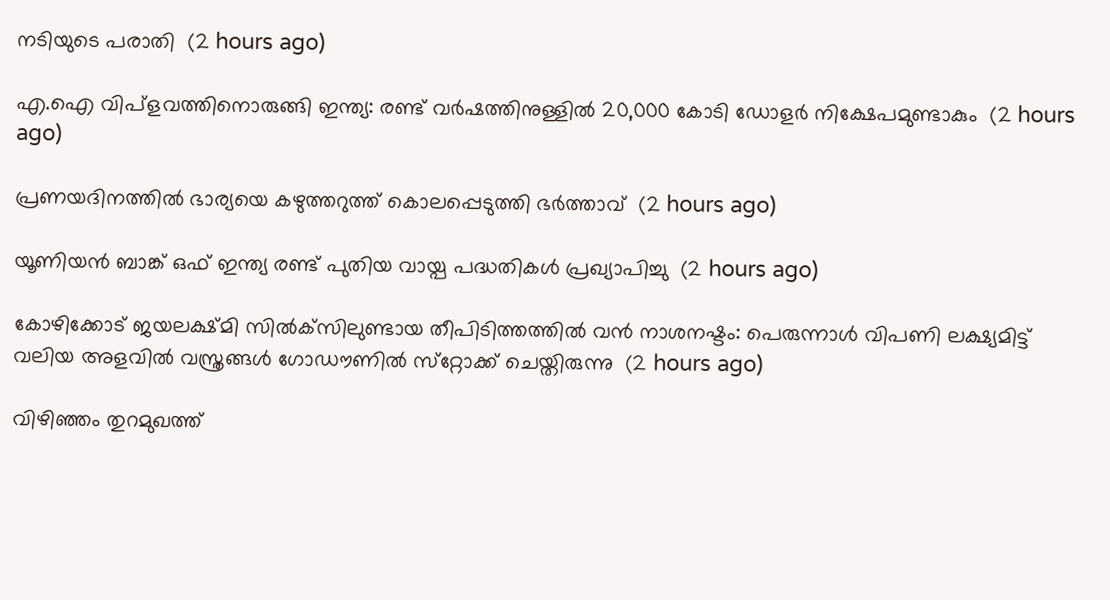നടിയുടെ പരാതി  (2 hours ago)

എ.ഐ വിപ്‌ളവത്തിനൊരുങ്ങി ഇന്ത്യ: രണ്ട് വര്‍ഷത്തിനുള്ളില്‍ 20,000 കോടി ഡോളര്‍ നിക്ഷേപമുണ്ടാകും  (2 hours ago)

പ്രണയദിനത്തില്‍ ഭാര്യയെ കഴുത്തറുത്ത് കൊലപ്പെടുത്തി ഭര്‍ത്താവ്  (2 hours ago)

യൂണിയന്‍ ബാങ്ക് ഒഫ് ഇന്ത്യ രണ്ട് പുതിയ വായ്പ പദ്ധതികള്‍ പ്രഖ്യാപിച്ചു  (2 hours ago)

കോഴിക്കോട് ജയലക്ഷ്മി സില്‍ക്‌സിലുണ്ടായ തീപിടിത്തത്തില്‍ വന്‍ നാശനഷ്ടം: പെരുന്നാള്‍ വിപണി ലക്ഷ്യമിട്ട് വലിയ അളവില്‍ വസ്ത്രങ്ങള്‍ ഗോഡൗണില്‍ സ്‌റ്റോക്ക് ചെയ്തിരുന്നു  (2 hours ago)

വിഴിഞ്ഞം തുറമുഖത്ത്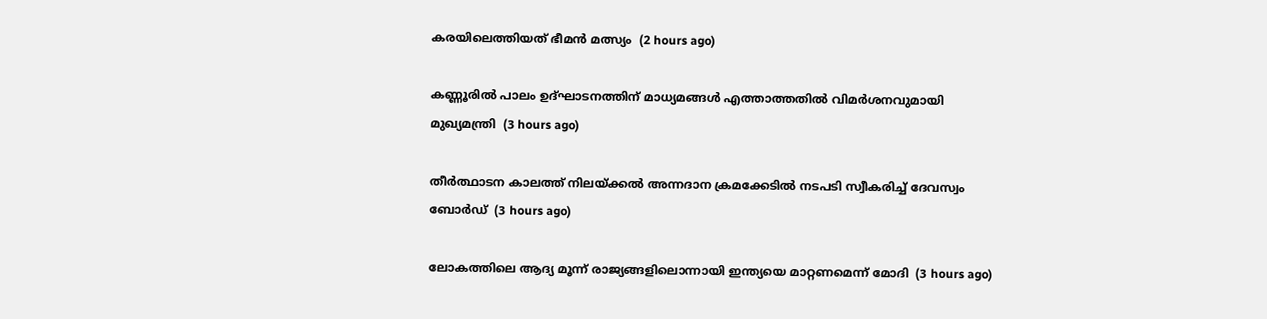കരയിലെത്തിയത് ഭീമന്‍ മത്സ്യം  (2 hours ago)

കണ്ണൂരില്‍ പാലം ഉദ്ഘാടനത്തിന് മാധ്യമങ്ങള്‍ എത്താത്തതില്‍ വിമര്‍ശനവുമായി മുഖ്യമന്ത്രി  (3 hours ago)

തീര്‍ത്ഥാടന കാലത്ത് നിലയ്ക്കല്‍ അന്നദാന ക്രമക്കേടില്‍ നടപടി സ്വീകരിച്ച് ദേവസ്വം ബോര്‍ഡ്  (3 hours ago)

ലോകത്തിലെ ആദ്യ മൂന്ന് രാജ്യങ്ങളിലൊന്നായി ഇന്ത്യയെ മാറ്റണമെന്ന് മോദി  (3 hours ago)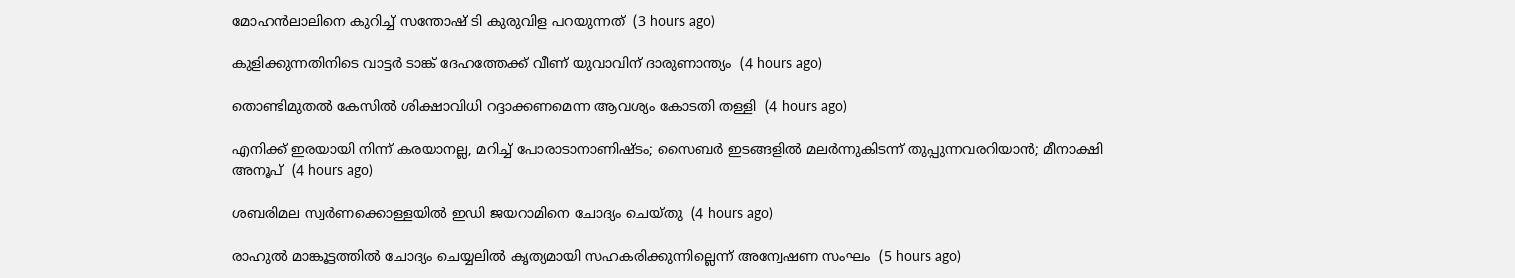മോഹന്‍ലാലിനെ കുറിച്ച് സന്തോഷ് ടി കുരുവിള പറയുന്നത്  (3 hours ago)

കുളിക്കുന്നതിനിടെ വാട്ടര്‍ ടാങ്ക് ദേഹത്തേക്ക് വീണ് യുവാവിന് ദാരുണാന്ത്യം  (4 hours ago)

തൊണ്ടിമുതല്‍ കേസില്‍ ശിക്ഷാവിധി റദ്ദാക്കണമെന്ന ആവശ്യം കോടതി തള്ളി  (4 hours ago)

എനിക്ക് ഇരയായി നിന്ന് കരയാനല്ല, മറിച്ച് പോരാടാനാണിഷ്ടം; സൈബര്‍ ഇടങ്ങളില്‍ മലര്‍ന്നുകിടന്ന് തുപ്പുന്നവരറിയാന്‍; മീനാക്ഷി അനൂപ്  (4 hours ago)

ശബരിമല സ്വര്‍ണക്കൊള്ളയില്‍ ഇഡി ജയറാമിനെ ചോദ്യം ചെയ്തു  (4 hours ago)

രാഹുല്‍ മാങ്കൂട്ടത്തില്‍ ചോദ്യം ചെയ്യലില്‍ കൃത്യമായി സഹകരിക്കുന്നില്ലെന്ന് അന്വേഷണ സംഘം  (5 hours ago)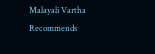Malayali Vartha Recommends